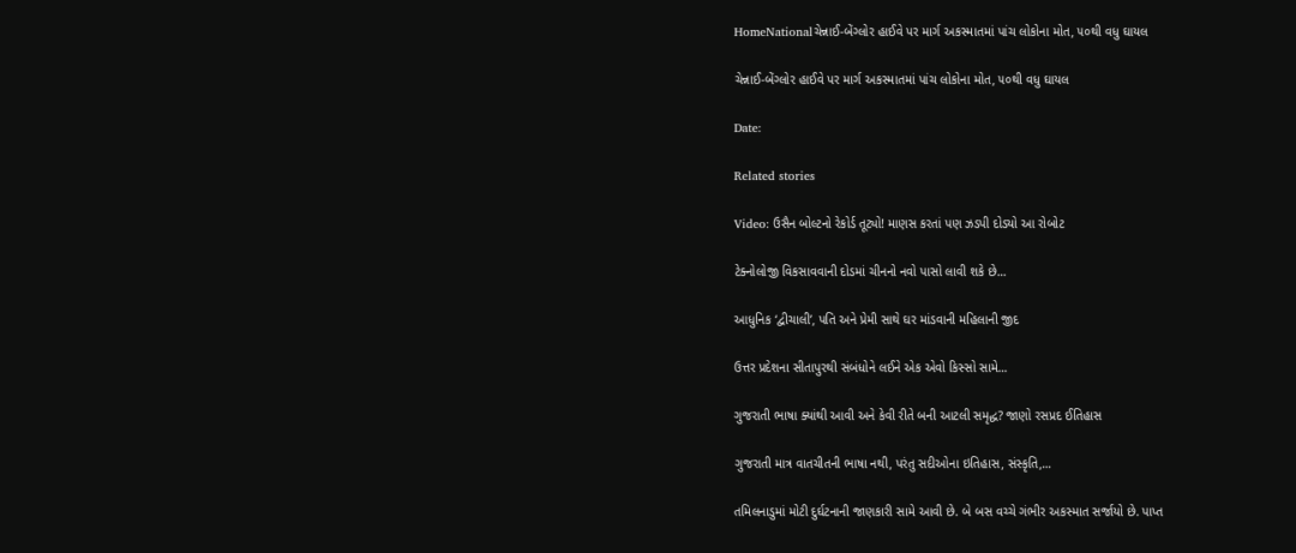HomeNationalચેન્નાઈ-બેંગ્લોર હાઈવે પર માર્ગ અકસ્માતમાં પાંચ લોકોના મોત, ૫૦થી વધુ ઘાયલ

ચેન્નાઈ-બેંગ્લોર હાઈવે પર માર્ગ અકસ્માતમાં પાંચ લોકોના મોત, ૫૦થી વધુ ઘાયલ

Date:

Related stories

Video: ઉસૈન બોલ્ટનો રેકોર્ડ તૂટ્યો! માણસ કરતાં પણ ઝડપી દોડ્યો આ રોબોટ

ટેક્નોલોજી વિકસાવવાની દોડમાં ચીનનો નવો પાસો લાવી શકે છે...

આધુનિક ‘દ્વીચાલી’, પતિ અને પ્રેમી સાથે ઘર માંડવાની મહિલાની જીદ

ઉત્તર પ્રદેશના સીતાપુરથી સંબંધોને લઈને એક એવો કિસ્સો સામે...

ગુજરાતી ભાષા ક્યાંથી આવી અને કેવી રીતે બની આટલી સમૃદ્ધ? જાણો રસપ્રદ ઈતિહાસ

ગુજરાતી માત્ર વાતચીતની ભાષા નથી, પરંતુ સદીઓના ઇતિહાસ, સંસ્કૃતિ,...

તમિલનાડુમાં મોટી દુર્ઘટનાની જાણકારી સામે આવી છે. બે બસ વચ્ચે ગંભીર અકસ્માત સર્જાયો છે. પાપ્ત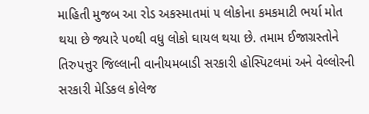માહિતી મુજબ આ રોડ અકસ્માતમાં ૫ લોકોના કમકમાટી ભર્યા મોત થયા છે જ્યારે ૫૦થી વધુ લોકો ઘાયલ થયા છે. તમામ ઈજાગ્રસ્તોને તિરુપત્તુર જિલ્લાની વાનીયમબાડી સરકારી હોસ્પિટલમાં અને વેલ્લોરની સરકારી મેડિકલ કોલેજ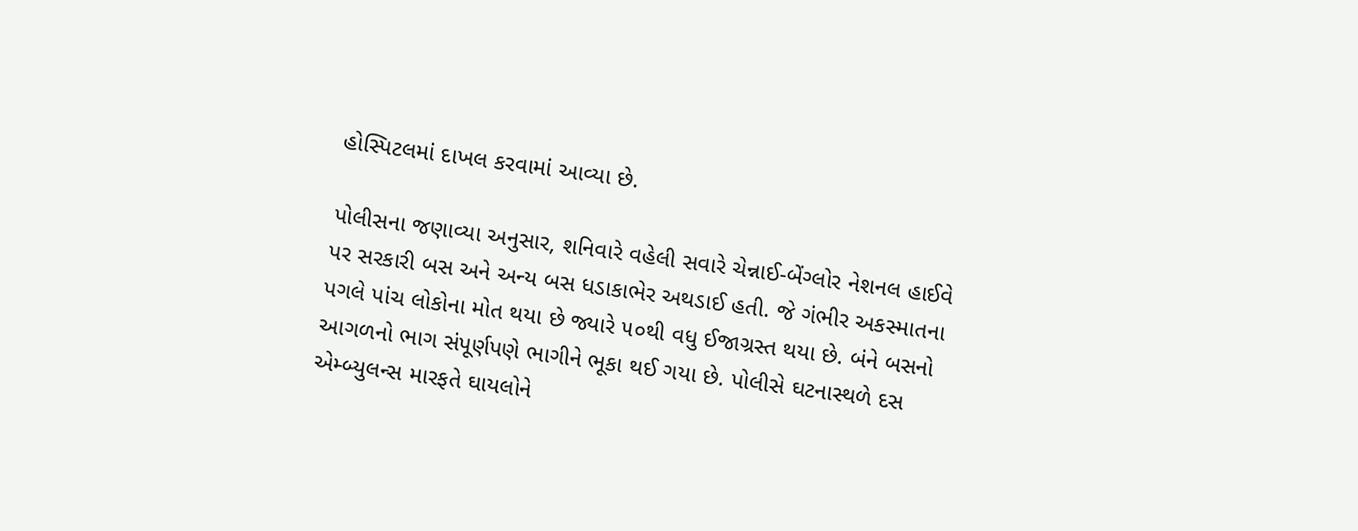હોસ્પિટલમાં દાખલ કરવામાં આવ્યા છે.

પોલીસના જણાવ્યા અનુસાર, શનિવારે વહેલી સવારે ચેન્નાઈ-બેંગ્લોર નેશનલ હાઈવે પર સરકારી બસ અને અન્ય બસ ધડાકાભેર અથડાઈ હતી. જે ગંભીર અકસ્માતના પગલે પાંચ લોકોના મોત થયા છે જ્યારે ૫૦થી વધુ ઈજાગ્રસ્ત થયા છે. બંને બસનો આગળનો ભાગ સંપૂર્ણપણે ભાગીને ભૂકા થઈ ગયા છે. પોલીસે ઘટનાસ્થળે દસ એમ્બ્યુલન્સ મારફતે ઘાયલોને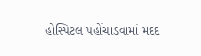હોસ્પિટલ પહોંચાડવામાં મદદ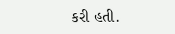કરી હતી.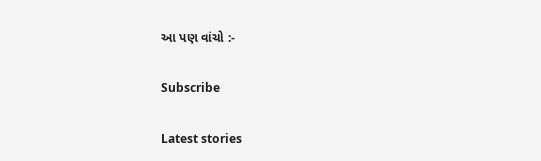આ પણ વાંચો :-

Subscribe

Latest stories